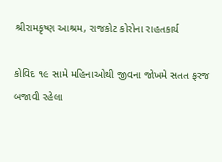શ્રીરામકૃષ્ણ આશ્રમ, રાજકોટ કોરોના રાહતકાર્ય

કોવિદ ૧૯ સામે મહિનાઓથી જીવના જોખમે સતત ફરજ બજાવી રહેલા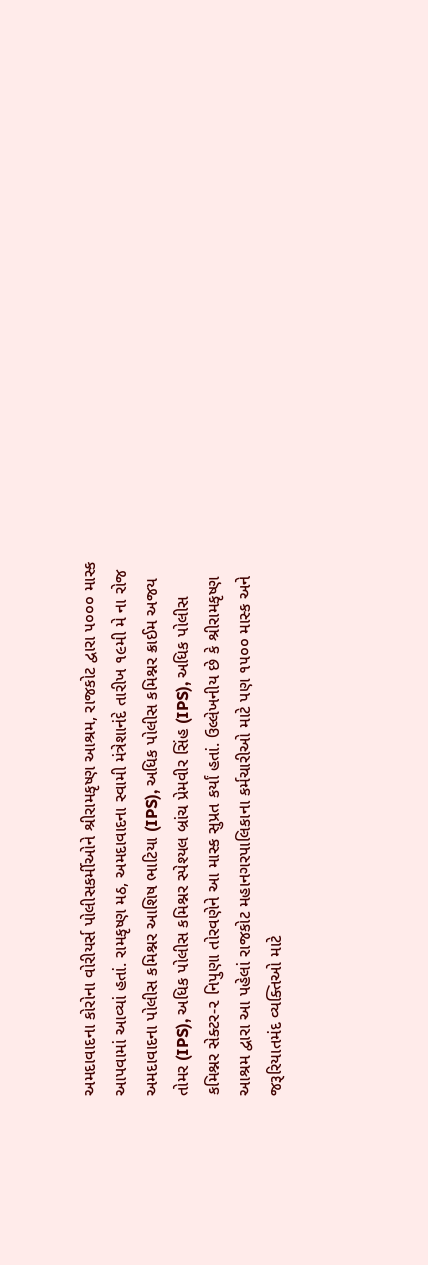અમદાવાદના કોરોના વોરીયર્સ પોલીસકર્મીઓને શ્રીરામકૃષ્ણ આશ્રમ, રાજકોટ દ્વારા ૫૦૦૦ માસ્ક આપવામાં આવ્યાં હતાં. રામકૃષ્ણ મઠ, અમદાવાદના સ્વામી મંત્રેશાનંદે તારીખ ૧૯મી મે ના રોજ અમદાવાદના પોલીસ કમિશ્નર આશિષ ભાટિયા (IPS), અધિક પોલીસ કમિશ્નર ક્રાઈમ અજય તોમર (IPS), અધિક પોલીસ કમિશ્નર સ્પેશ્યલ બ્રાંચ પ્રેમવીર સિંહ (IPS), અધિક પોલીસ કમિશ્નર સેક્ટર-૨ નિપુણા તોરવણેને આ માસ્ક સુપ્રત કર્યાં હતાં. ઉલ્લેખનીય છે કે શ્રીરામકૃષ્ણ આશ્રમ દ્વારા આ પહેલાં રાજકોટ મહાનગરપાલિકાના કર્મચારીઓ માટે પણ ૧૫૦૦ માસ્ક અને જરૂરિયાતમંદ વ્યક્તિઓ માટે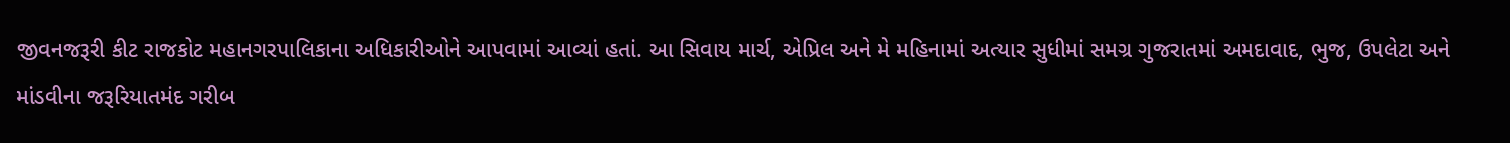જીવનજરૂરી કીટ રાજકોટ મહાનગરપાલિકાના અધિકારીઓને આપવામાં આવ્યાં હતાં. આ સિવાય માર્ચ, એપ્રિલ અને મે મહિનામાં અત્યાર સુધીમાં સમગ્ર ગુજરાતમાં અમદાવાદ, ભુજ, ઉપલેટા અને માંડવીના જરૂરિયાતમંદ ગરીબ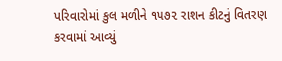પરિવારોમાં કુલ મળીને ૧૫૭૨ રાશન કીટનું વિતરણ કરવામાં આવ્યું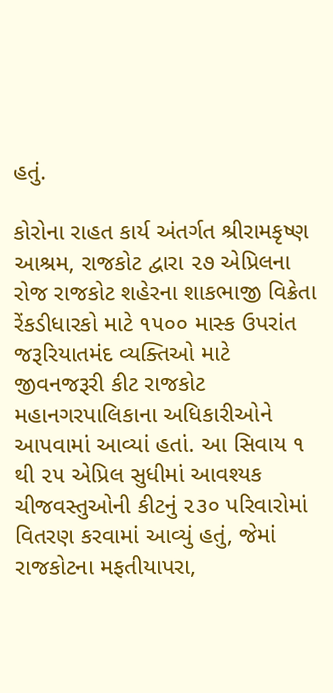હતું.

કોરોના રાહત કાર્ય અંતર્ગત શ્રીરામકૃષ્ણ આશ્રમ, રાજકોટ દ્વારા ૨૭ એપ્રિલના રોજ રાજકોટ શહેરના શાકભાજી વિક્રેતા રેંકડીધારકો માટે ૧૫૦૦ માસ્ક ઉપરાંત જરૂરિયાતમંદ વ્યક્તિઓ માટે જીવનજરૂરી કીટ રાજકોટ મહાનગરપાલિકાના અધિકારીઓને આપવામાં આવ્યાં હતાં. આ સિવાય ૧ થી ૨૫ એપ્રિલ સુધીમાં આવશ્યક ચીજવસ્તુઓની કીટનું ૨૩૦ પરિવારોમાં વિતરણ કરવામાં આવ્યું હતું, જેમાં રાજકોટના મફતીયાપરા,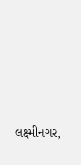લક્ષ્મીનગર,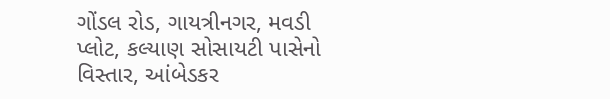ગોંડલ રોડ, ગાયત્રીનગર, મવડી પ્લોટ, કલ્યાણ સોસાયટી પાસેનો વિસ્તાર, આંબેડકર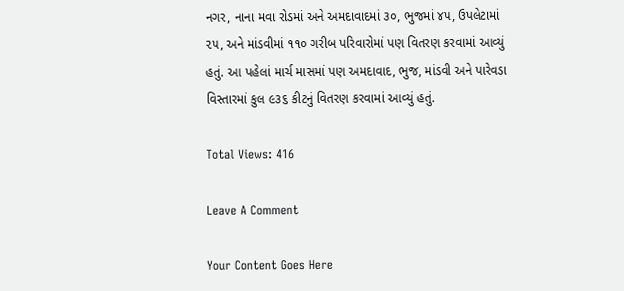નગર, નાના મવા રોડમાં અને અમદાવાદમાં ૩૦, ભુજમાં ૪૫, ઉપલેટામાં ૨૫, અને માંડવીમાં ૧૧૦ ગરીબ પરિવારોમાં પણ વિતરણ કરવામાં આવ્યું હતું. આ પહેલાં માર્ચ માસમાં પણ અમદાવાદ, ભુજ, માંડવી અને પારેવડા વિસ્તારમાં કુલ ૯૩૬ કીટનું વિતરણ કરવામાં આવ્યું હતું.

Total Views: 416

Leave A Comment

Your Content Goes Here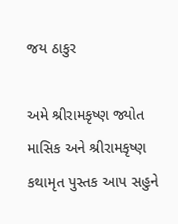જય ઠાકુર

અમે શ્રીરામકૃષ્ણ જ્યોત માસિક અને શ્રીરામકૃષ્ણ કથામૃત પુસ્તક આપ સહુને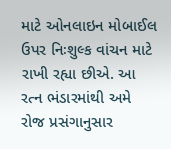માટે ઓનલાઇન મોબાઈલ ઉપર નિઃશુલ્ક વાંચન માટે રાખી રહ્યા છીએ. આ રત્ન ભંડારમાંથી અમે રોજ પ્રસંગાનુસાર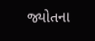જ્યોતના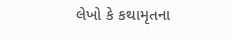લેખો કે કથામૃતના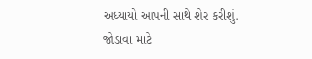અધ્યાયો આપની સાથે શેર કરીશું. જોડાવા માટે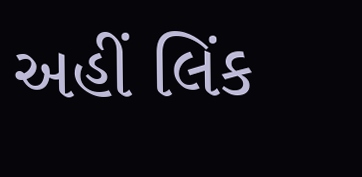અહીં લિંક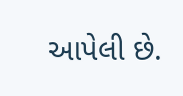આપેલી છે.